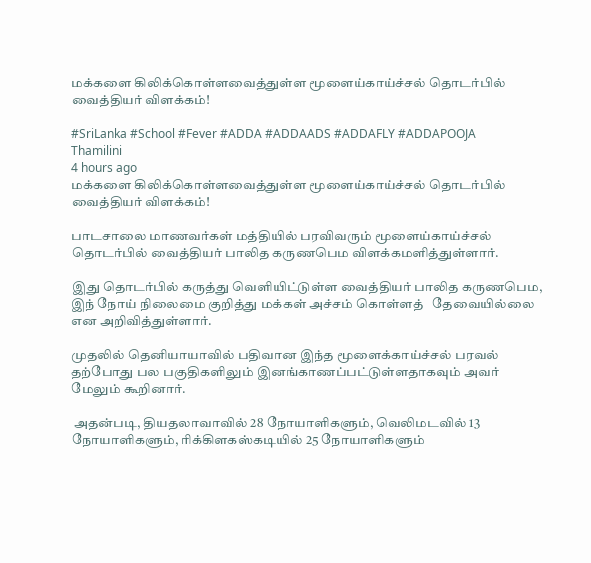மக்களை கிலிக்கொள்ளவைத்துள்ள மூளைய்காய்ச்சல் தொடர்பில் வைத்தியர் விளக்கம்!

#SriLanka #School #Fever #ADDA #ADDAADS #ADDAFLY #ADDAPOOJA
Thamilini
4 hours ago
மக்களை கிலிக்கொள்ளவைத்துள்ள மூளைய்காய்ச்சல் தொடர்பில் வைத்தியர் விளக்கம்!

பாடசாலை மாணவர்கள் மத்தியில் பரவிவரும் மூளைய்காய்ச்சல் தொடர்பில் வைத்தியர் பாலித கருணபெம விளக்கமளித்துள்ளார்.

இது தொடர்பில் கருத்து வெளியிட்டுள்ள வைத்தியர் பாலித கருணபெம, இந் நோய் நிலைமை குறித்து மக்கள் அச்சம் கொள்ளத்   தேவையில்லை என அறிவித்துள்ளார்.

முதலில் தெனியாயாவில் பதிவான இந்த மூளைக்காய்ச்சல் பரவல் தற்போது பல பகுதிகளிலும் இனங்காணப்பட்டுள்ளதாகவும் அவர் மேலும் கூறினார்.

 அதன்படி, தியதலாவாவில் 28 நோயாளிகளும், வெலிமடவில் 13 நோயாளிகளும், ரிக்கிளகஸ்கடியில் 25 நோயாளிகளும்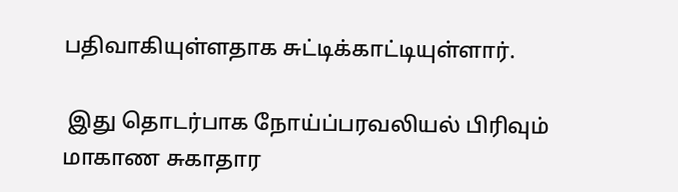பதிவாகியுள்ளதாக சுட்டிக்காட்டியுள்ளார்.

 இது தொடர்பாக நோய்ப்பரவலியல் பிரிவும் மாகாண சுகாதார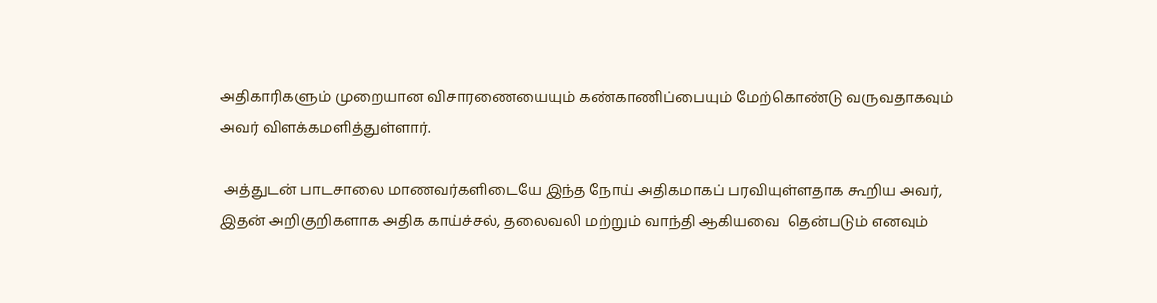அதிகாரிகளும் முறையான விசாரணையையும் கண்காணிப்பையும் மேற்கொண்டு வருவதாகவும் அவர் விளக்கமளித்துள்ளார்.

 அத்துடன் பாடசாலை மாணவர்களிடையே இந்த நோய் அதிகமாகப் பரவியுள்ளதாக கூறிய அவர், இதன் அறிகுறிகளாக அதிக காய்ச்சல், தலைவலி மற்றும் வாந்தி ஆகியவை  தென்படும் எனவும்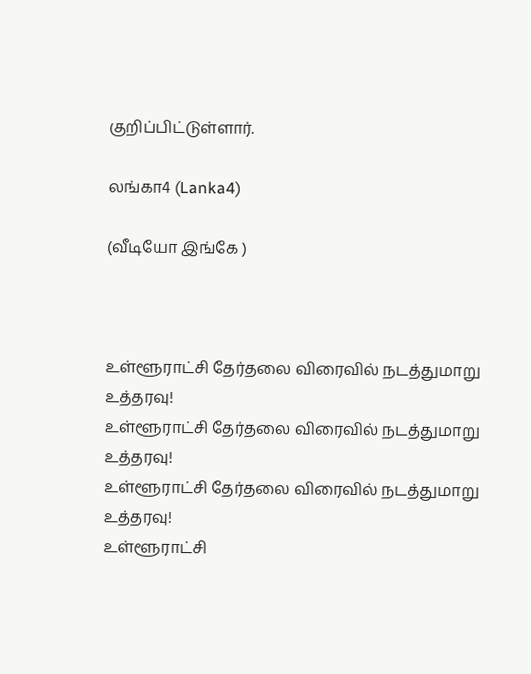குறிப்பிட்டுள்ளார்.

லங்கா4 (Lanka4)

(வீடியோ இங்கே )



உள்ளூராட்சி தேர்தலை விரைவில் நடத்துமாறு உத்தரவு!
உள்ளூராட்சி தேர்தலை விரைவில் நடத்துமாறு உத்தரவு!
உள்ளூராட்சி தேர்தலை விரைவில் நடத்துமாறு உத்தரவு!
உள்ளூராட்சி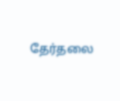தேர்தலை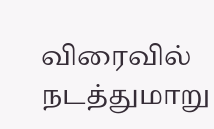விரைவில் நடத்துமாறு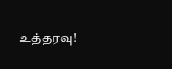உத்தரவு!